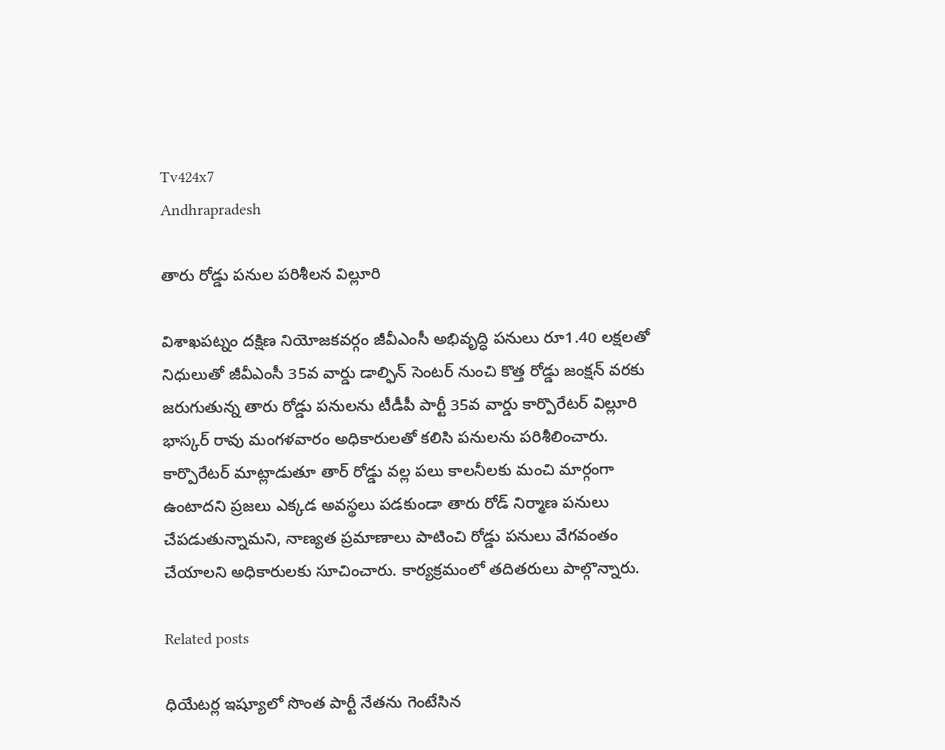Tv424x7
Andhrapradesh

తారు రోడ్డు పనుల పరిశీలన విల్లూరి

విశాఖపట్నం దక్షిణ నియోజకవర్గం జీవీఎంసీ అభివృద్ధి పనులు రూ1.40 లక్షలతో నిధులుతో జీవీఎంసీ 35వ వార్డు డాల్ఫిన్ సెంటర్ నుంచి కొత్త రోడ్డు జంక్షన్ వరకు జరుగుతున్న తారు రోడ్డు పనులను టీడీపీ పార్టీ 35వ వార్డు కార్పొరేటర్ విల్లూరి భాస్కర్ రావు మంగళవారం అధికారులతో కలిసి పనులను పరిశీలించారు. కార్పొరేటర్ మాట్లాడుతూ తార్ రోడ్డు వల్ల పలు కాలనీలకు మంచి మార్గంగా ఉంటాదని ప్రజలు ఎక్కడ అవస్థలు పడకుండా తారు రోడ్ నిర్మాణ పనులు చేపడుతున్నామని, నాణ్యత ప్రమాణాలు పాటించి రోడ్డు పనులు వేగవంతం చేయాలని అధికారులకు సూచించారు. కార్యక్రమంలో తదితరులు పాల్గొన్నారు.

Related posts

ధియేటర్ల ఇష్యూలో సొంత పార్టీ నేతను గెంటేసిన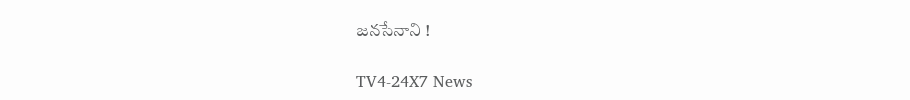జనసేనాని !

TV4-24X7 News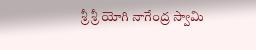శ్రీ శ్రీ యోగి నాగేంద్ర స్వామి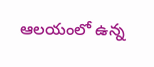ఆలయంలో ఉన్న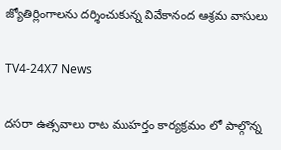జ్యోతిర్లింగాలను దర్శించుకున్న వివేకానంద ఆశ్రమ వాసులు

TV4-24X7 News

దసరా ఉత్సవాలు రాట ముహర్తం కార్యక్రమం లో పాల్గొన్న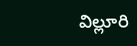విల్లూరి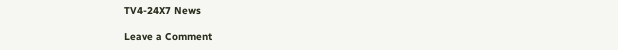TV4-24X7 News

Leave a Comment